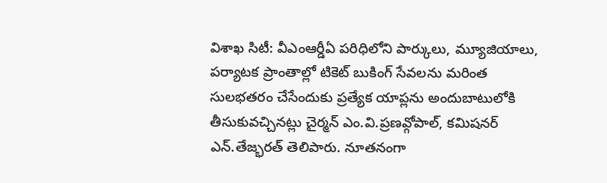విశాఖ సిటీ: వీఎంఆర్డీఏ పరిధిలోని పార్కులు, మ్యూజియాలు, పర్యాటక ప్రాంతాల్లో టికెట్ బుకింగ్ సేవలను మరింత సులభతరం చేసేందుకు ప్రత్యేక యాప్లను అందుబాటులోకి తీసుకువచ్చినట్లు చైర్మన్ ఎం.వి.ప్రణవ్గోపాల్, కమిషనర్ ఎన్.తేజ్భరత్ తెలిపారు. నూతనంగా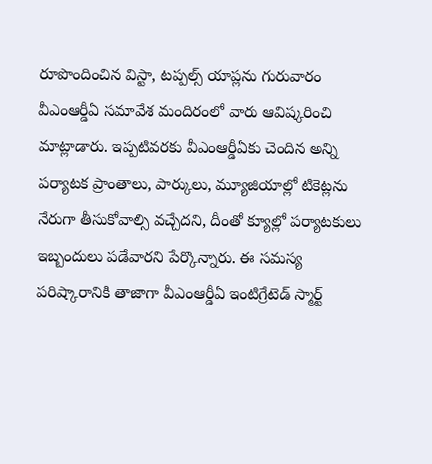రూపొందించిన విస్టా, టప్పల్స్ యాప్లను గురువారం వీఎంఆర్డీఏ సమావేశ మందిరంలో వారు ఆవిష్కరించి మాట్లాడారు. ఇప్పటివరకు వీఎంఆర్డీఏకు చెందిన అన్ని పర్యాటక ప్రాంతాలు, పార్కులు, మ్యూజియాల్లో టికెట్లను నేరుగా తీసుకోవాల్సి వచ్చేదని, దీంతో క్యూల్లో పర్యాటకులు ఇబ్బందులు పడేవారని పేర్కొన్నారు. ఈ సమస్య పరిష్కారానికి తాజాగా వీఎంఆర్డీఏ ఇంటిగ్రేటెడ్ స్మార్ట్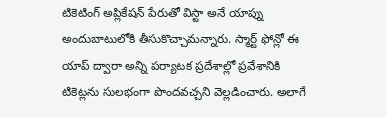టికెటింగ్ అప్లికేషన్ పేరుతో విస్టా అనే యాప్ను అందుబాటులోకి తీసుకొచ్చామన్నారు. స్మార్ట్ ఫోన్లో ఈ యాప్ ద్వారా అన్ని పర్యాటక ప్రదేశాల్లో ప్రవేశానికి టికెట్లను సులభంగా పొందవచ్చని వెల్లడించారు. అలాగే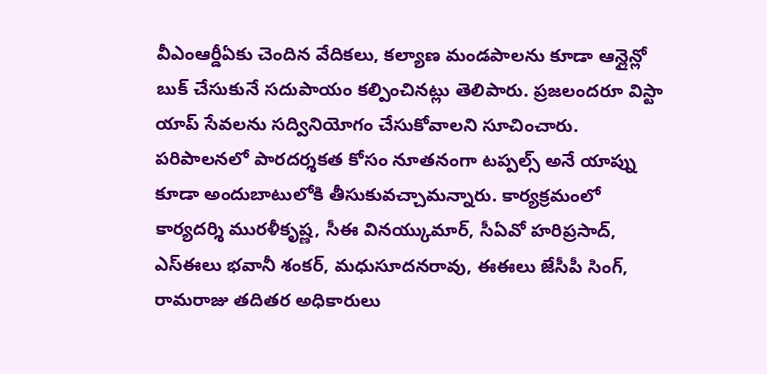వీఎంఆర్డీఏకు చెందిన వేదికలు, కల్యాణ మండపాలను కూడా ఆన్లైన్లో బుక్ చేసుకునే సదుపాయం కల్పించినట్లు తెలిపారు. ప్రజలందరూ విస్టా యాప్ సేవలను సద్వినియోగం చేసుకోవాలని సూచించారు. పరిపాలనలో పారదర్శకత కోసం నూతనంగా టప్పల్స్ అనే యాప్ను కూడా అందుబాటులోకి తీసుకువచ్చామన్నారు. కార్యక్రమంలో కార్యదర్శి మురళీకృష్ణ, సీఈ వినయ్కుమార్, సీఏవో హరిప్రసాద్, ఎస్ఈలు భవానీ శంకర్, మధుసూదనరావు, ఈఈలు జేసీపీ సింగ్, రామరాజు తదితర అధికారులు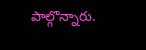పాల్గొన్నారు.